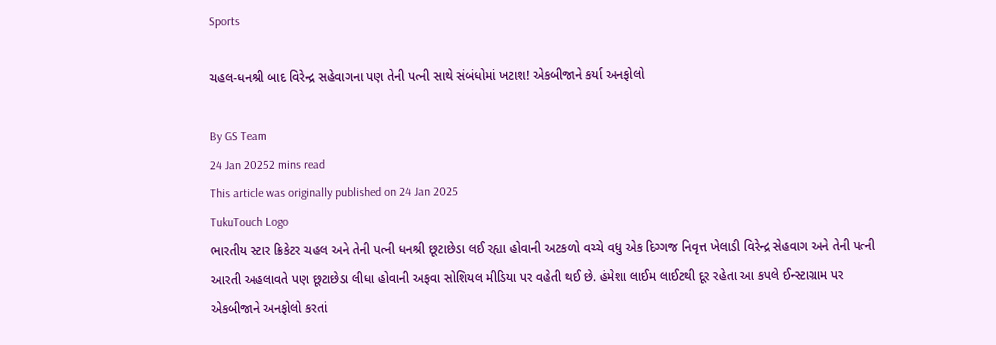Sports

ચહલ-ધનશ્રી બાદ વિરેન્દ્ર સહેવાગના પણ તેની પત્ની સાથે સંબંધોમાં ખટાશ! એકબીજાને કર્યા અનફોલો

By GS Team
24 Jan 20252 mins read
This article was originally published on 24 Jan 2025
TukuTouch Logo
ભારતીય સ્ટાર ક્રિકેટર ચહલ અને તેની પત્ની ધનશ્રી છૂટાછેડા લઈ રહ્યા હોવાની અટકળો વચ્ચે વધુ એક દિગ્ગજ નિવૃત્ત ખેલાડી વિરેન્દ્ર સેહવાગ અને તેની પત્ની આરતી અહલાવતે પણ છૂટાછેડા લીધા હોવાની અફવા સોશિયલ મીડિયા પર વહેતી થઈ છે. હંમેશા લાઈમ લાઈટથી દૂર રહેતા આ કપલે ઈન્સ્ટાગ્રામ પર એકબીજાને અનફોલો કરતાં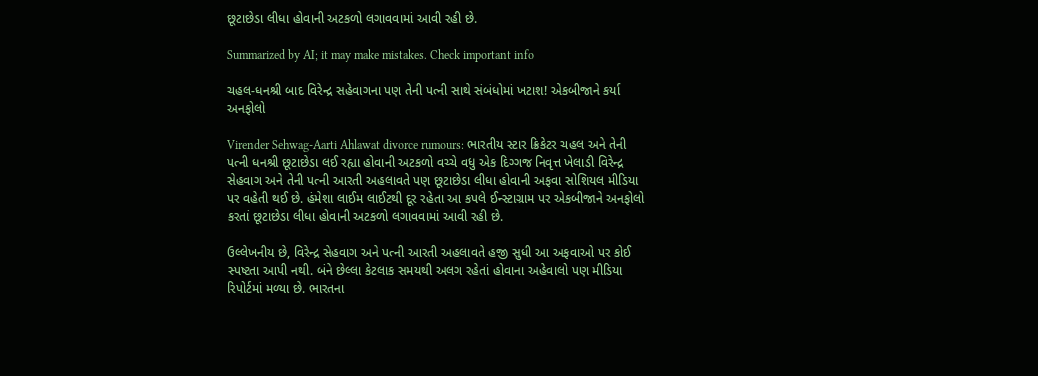છૂટાછેડા લીધા હોવાની અટકળો લગાવવામાં આવી રહી છે.

Summarized by AI; it may make mistakes. Check important info

ચહલ-ધનશ્રી બાદ વિરેન્દ્ર સહેવાગના પણ તેની પત્ની સાથે સંબંધોમાં ખટાશ! એકબીજાને કર્યા અનફોલો

Virender Sehwag-Aarti Ahlawat divorce rumours: ભારતીય સ્ટાર ક્રિકેટર ચહલ અને તેની પત્ની ધનશ્રી છૂટાછેડા લઈ રહ્યા હોવાની અટકળો વચ્ચે વધુ એક દિગ્ગજ નિવૃત્ત ખેલાડી વિરેન્દ્ર સેહવાગ અને તેની પત્ની આરતી અહલાવતે પણ છૂટાછેડા લીધા હોવાની અફવા સોશિયલ મીડિયા પર વહેતી થઈ છે. હંમેશા લાઈમ લાઈટથી દૂર રહેતા આ કપલે ઈન્સ્ટાગ્રામ પર એકબીજાને અનફોલો કરતાં છૂટાછેડા લીધા હોવાની અટકળો લગાવવામાં આવી રહી છે.

ઉલ્લેખનીય છે, વિરેન્દ્ર સેહવાગ અને પત્ની આરતી અહલાવતે હજી સુધી આ અફવાઓ પર કોઈ સ્પષ્ટતા આપી નથી. બંને છેલ્લા કેટલાક સમયથી અલગ રહેતાં હોવાના અહેવાલો પણ મીડિયા રિપોર્ટમાં મળ્યા છે. ભારતના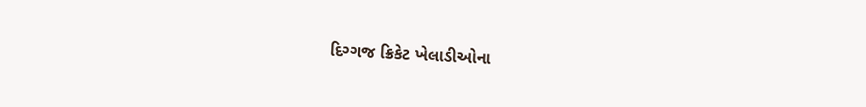દિગ્ગજ ક્રિકેટ ખેલાડીઓના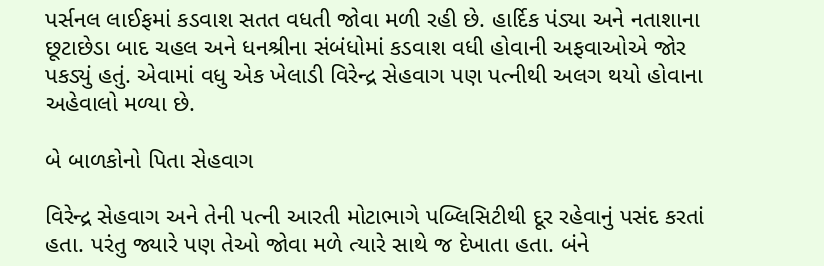પર્સનલ લાઈફમાં કડવાશ સતત વધતી જોવા મળી રહી છે. હાર્દિક પંડ્યા અને નતાશાના છૂટાછેડા બાદ ચહલ અને ધનશ્રીના સંબંધોમાં કડવાશ વધી હોવાની અફવાઓએ જોર પકડ્યું હતું. એવામાં વધુ એક ખેલાડી વિરેન્દ્ર સેહવાગ પણ પત્નીથી અલગ થયો હોવાના અહેવાલો મળ્યા છે.

બે બાળકોનો પિતા સેહવાગ

વિરેન્દ્ર સેહવાગ અને તેની પત્ની આરતી મોટાભાગે પબ્લિસિટીથી દૂર રહેવાનું પસંદ કરતાં હતા. પરંતુ જ્યારે પણ તેઓ જોવા મળે ત્યારે સાથે જ દેખાતા હતા. બંને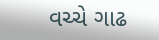વચ્ચે ગાઢ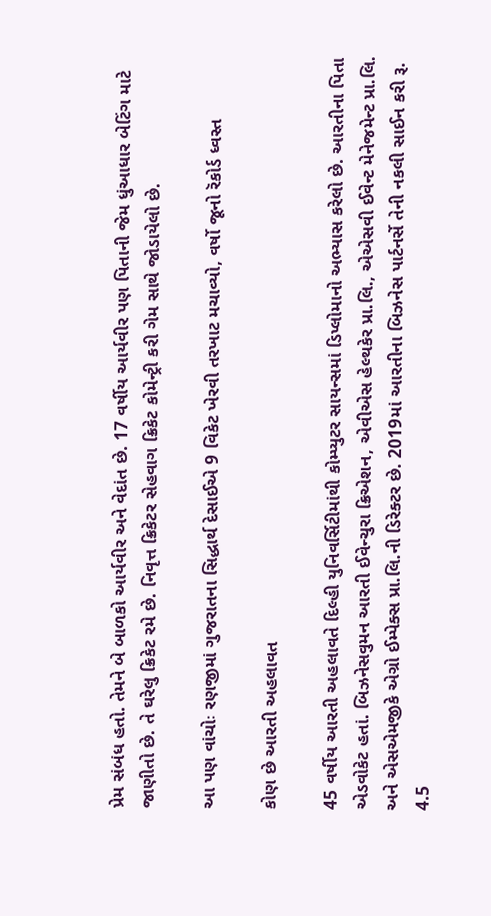પ્રેમ સંબંધ હતો. તેમને બે બાળકો આર્યવીર અને વેદાંત છે. 17 વર્ષીય આર્યવીર પણ પિતાની જેમ ધુંઆધાર બેટિંગ માટે જાણીતો છે. તે ઘરેલુ ક્રિકેટ રમે છે. નિવૃત્ત ક્રિકેટર સેહવાગ ક્રિકેટ કોમેન્ટ્રી કરી ગેમ સાથે જોડાયેલો છે.

આ પણ વાંચોઃ રણજીમાં ગુજરાતના સિદ્ધાર્થ દેસાઈએ 9 વિકેટ ખેરવી તરખાટ મચાવ્યો, વર્ષો જૂનો રૅકોર્ડ ધ્વસ્ત

કોણ છે આરતી અહલાવત

45 વર્ષીય આરતી અહલાવતે દિલ્હી યુનિવર્સિટીમાંથી કોમ્પ્યુટર સાયન્સમાં ડિપ્લોમાનો અભ્યાસ કરેલો છે. આરતીના પિતા એડવોકેટ હતાં. બિઝનેસવુમન આરતી ઈવેન્ચુરા ક્રિએશન, એવીએસ હેલ્થકેર પ્રા.લિ., એએસવી ઈવેન્ટ મેનેજમેન્ટ પ્રા.લિ. અને એસએમજીકે એગ્રો ઈમ્પેક્સ પ્રા.લિ.ની ડિરેક્ટર છે. 2019માં આરતીના બિઝનેસ પાર્ટનર્સે તેની નકલી સાઈન કરી રૂ. 4.5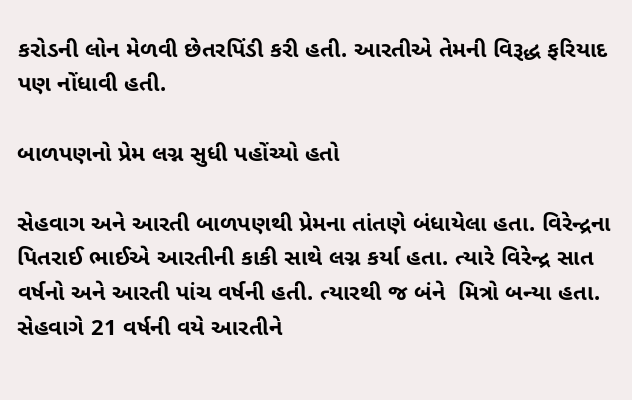કરોડની લોન મેળવી છેતરપિંડી કરી હતી. આરતીએ તેમની વિરૂદ્ધ ફરિયાદ પણ નોંધાવી હતી.

બાળપણનો પ્રેમ લગ્ન સુધી પહોંચ્યો હતો

સેહવાગ અને આરતી બાળપણથી પ્રેમના તાંતણે બંધાયેલા હતા. વિરેન્દ્રના પિતરાઈ ભાઈએ આરતીની કાકી સાથે લગ્ન કર્યા હતા. ત્યારે વિરેન્દ્ર સાત વર્ષનો અને આરતી પાંચ વર્ષની હતી. ત્યારથી જ બંને  મિત્રો બન્યા હતા. સેહવાગે 21 વર્ષની વયે આરતીને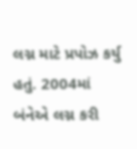લગ્ન માટે પ્રપોઝ કર્યુ હતું. 2004માં બંનેએ લગ્ન કરી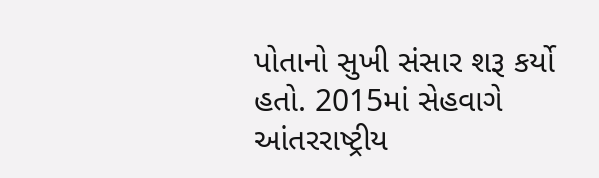પોતાનો સુખી સંસાર શરૂ કર્યો હતો. 2015માં સેહવાગે આંતરરાષ્ટ્રીય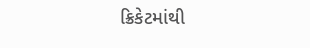ક્રિકેટમાંથી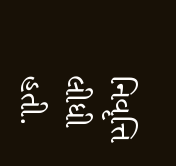નિવૃત્તિ લીધી હતી.